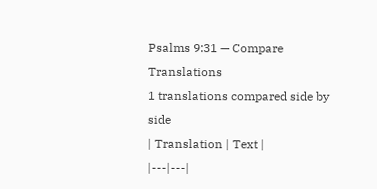Psalms 9:31 — Compare Translations
1 translations compared side by side
| Translation | Text |
|---|---|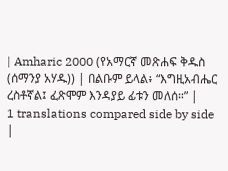| Amharic 2000 (የአማርኛ መጽሐፍ ቅዱስ (ሰማንያ አሃዱ)) | በልቡም ይላል፥ “እግዚአብሔር ረስቶኛል፤ ፈጽሞም እንዳያይ ፊቱን መለሰ።” |
1 translations compared side by side
|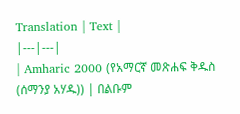Translation | Text |
|---|---|
| Amharic 2000 (የአማርኛ መጽሐፍ ቅዱስ (ሰማንያ አሃዱ)) | በልቡም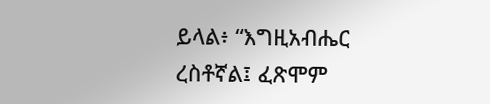ይላል፥ “እግዚአብሔር ረስቶኛል፤ ፈጽሞም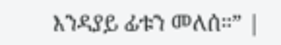እንዳያይ ፊቱን መለሰ።” |